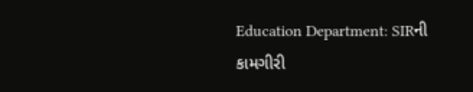Education Department: SIRની કામગીરી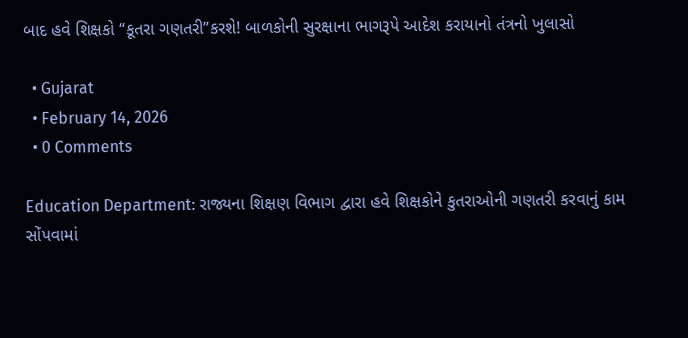બાદ હવે શિક્ષકો “કૂતરા ગણતરી”કરશે! બાળકોની સુરક્ષાના ભાગરૂપે આદેશ કરાયાનો તંત્રનો ખુલાસો

  • Gujarat
  • February 14, 2026
  • 0 Comments

Education Department: રાજ્યના શિક્ષણ વિભાગ દ્વારા હવે શિક્ષકોને કુતરાઓની ગણતરી કરવાનું કામ સોંપવામાં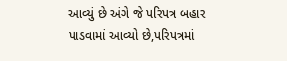આવ્યું છે અંગે જે પરિપત્ર બહાર પાડવામાં આવ્યો છે,પરિપત્રમાં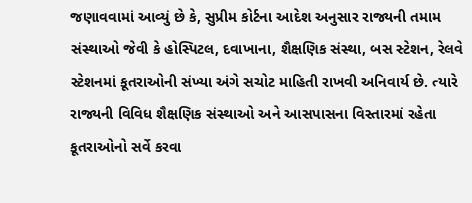જણાવવામાં આવ્યું છે કે, સુપ્રીમ કોર્ટના આદેશ અનુસાર રાજ્યની તમામ સંસ્થાઓ જેવી કે હોસ્પિટલ, દવાખાના, શૈક્ષણિક સંસ્થા, બસ સ્ટેશન, રેલવે સ્ટેશનમાં કૂતરાઓની સંખ્યા અંગે સચોટ માહિતી રાખવી અનિવાર્ય છે. ત્યારે રાજ્યની વિવિધ શૈક્ષણિક સંસ્થાઓ અને આસપાસના વિસ્તારમાં રહેતા કૂતરાઓનો સર્વે કરવા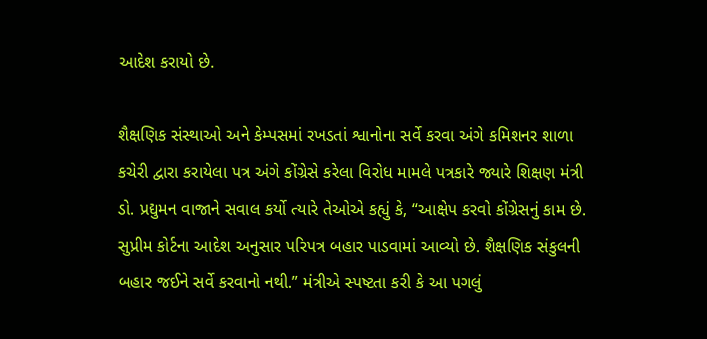આદેશ કરાયો છે.

શૈક્ષણિક સંસ્થાઓ અને કેમ્પસમાં રખડતાં શ્વાનોના સર્વે કરવા અંગે કમિશનર શાળા કચેરી દ્વારા કરાયેલા પત્ર અંગે કોંગ્રેસે કરેલા વિરોધ મામલે પત્રકારે જ્યારે શિક્ષણ મંત્રી ડો. પ્રદ્યુમન વાજાને સવાલ કર્યો ત્યારે તેઓએ કહ્યું કે, “આક્ષેપ કરવો કોંગ્રેસનું કામ છે. સુપ્રીમ કોર્ટના આદેશ અનુસાર પરિપત્ર બહાર પાડવામાં આવ્યો છે. શૈક્ષણિક સંકુલની બહાર જઈને સર્વે કરવાનો નથી.” મંત્રીએ સ્પષ્ટતા કરી કે આ પગલું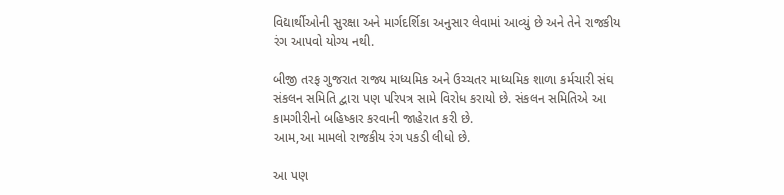વિદ્યાર્થીઓની સુરક્ષા અને માર્ગદર્શિકા અનુસાર લેવામાં આવ્યું છે અને તેને રાજકીય રંગ આપવો યોગ્ય નથી.

બીજી તરફ ગુજરાત રાજ્ય માધ્યમિક અને ઉચ્ચતર માધ્યમિક શાળા કર્મચારી સંઘ સંકલન સમિતિ દ્વારા પણ પરિપત્ર સામે વિરોધ કરાયો છે. સંકલન સમિતિએ આ કામગીરીનો બહિષ્કાર કરવાની જાહેરાત કરી છે.
આમ,આ મામલો રાજકીય રંગ પકડી લીધો છે.

આ પણ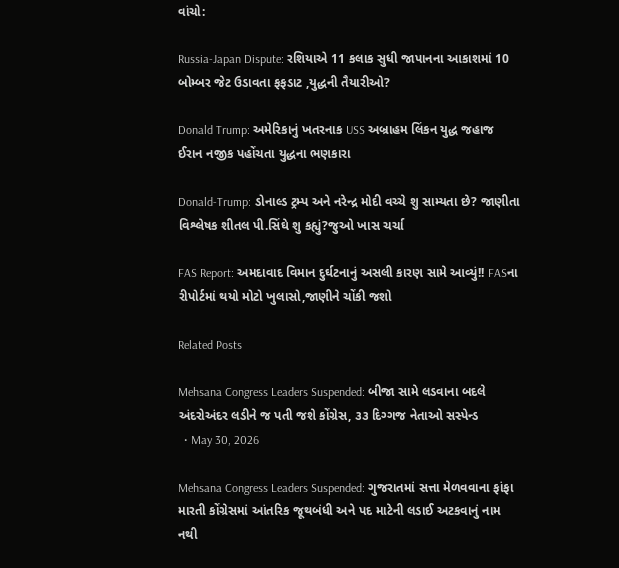વાંચો:

Russia-Japan Dispute: રશિયાએ 11 કલાક સુધી જાપાનના આકાશમાં 10 બોમ્બર જેટ ઉડાવતા ફફડાટ ,યુદ્ધની તૈયારીઓ?

Donald Trump: અમેરિકાનું ખતરનાક USS અબ્રાહમ લિંકન યુદ્ધ જહાજ ઈરાન નજીક પહોંચતા યુદ્ધના ભણકારા

Donald-Trump: ડોનાલ્ડ ટ્રમ્પ અને નરેન્દ્ર મોદી વચ્ચે શુ સામ્યતા છે? જાણીતા વિશ્લેષક શીતલ પી.સિંઘે શુ કહ્યું?જુઓ ખાસ ચર્ચા

FAS Report: અમદાવાદ વિમાન દુર્ઘટનાનું અસલી કારણ સામે આવ્યું!! FASના રીપોર્ટમાં થયો મોટો ખુલાસો,જાણીને ચોંકી જશો

Related Posts

Mehsana Congress Leaders Suspended: બીજા સામે લડવાના બદલે અંદરોઅંદર લડીને જ પતી જશે કોંગ્રેસ, ૩૩ દિગ્ગજ નેતાઓ સસ્પેન્ડ
  • May 30, 2026

Mehsana Congress Leaders Suspended: ગુજરાતમાં સત્તા મેળવવાના ફાંફા મારતી કોંગ્રેસમાં આંતરિક જૂથબંધી અને પદ માટેની લડાઈ અટકવાનું નામ નથી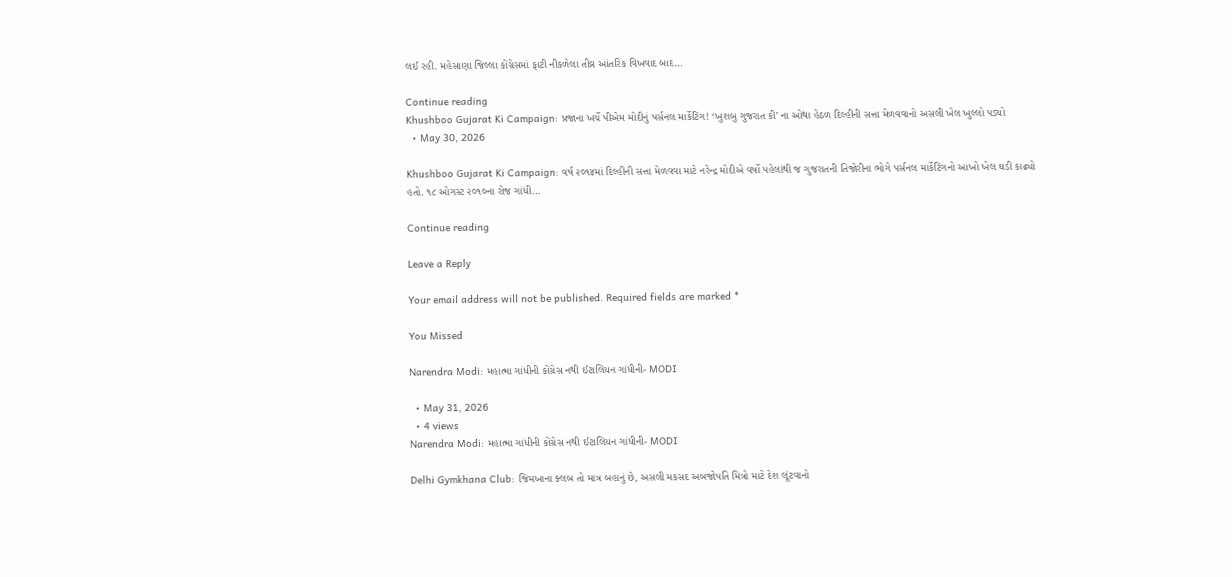લઈ રહી. મહેસાણા જિલ્લા કોંગ્રેસમાં ફાટી નીકળેલા તીવ્ર આંતરિક વિખવાદ બાદ…

Continue reading
Khushboo Gujarat Ki Campaign: પ્રજાના ખર્ચે પીએમ મોદીનું પર્સનલ માર્કેટિંગ! ‘ખુશબુ ગુજરાત કી’ ના ઓથા હેઠળ દિલ્હીની સત્તા મેળવવાનો અસલી ખેલ ખુલ્લો પડ્યો
  • May 30, 2026

Khushboo Gujarat Ki Campaign: વર્ષ ૨૦૧૪માં દિલ્હીની સત્તા મેળવવા માટે નરેન્દ્ર મોદીએ વર્ષો પહેલાંથી જ ગુજરાતની તિજોરીના ભોગે પર્સનલ માર્કેટિંગનો આખો ખેલ ઘડી કાઢ્યો હતો. ૧૮ ઓગસ્ટ ૨૦૧૦ના રોજ ગાંધી…

Continue reading

Leave a Reply

Your email address will not be published. Required fields are marked *

You Missed

Narendra Modi: મહાત્મા ગાંધીની કોંગ્રેસ નથી ઈટાલિયન ગાંધીની- MODI

  • May 31, 2026
  • 4 views
Narendra Modi: મહાત્મા ગાંધીની કોંગ્રેસ નથી ઈટાલિયન ગાંધીની- MODI

Delhi Gymkhana Club: જિમખાના ક્લબ તો માત્ર બહાનું છે, અસલી મકસદ અબજોપતિ મિત્રો માટે દેશ લૂંટવાનો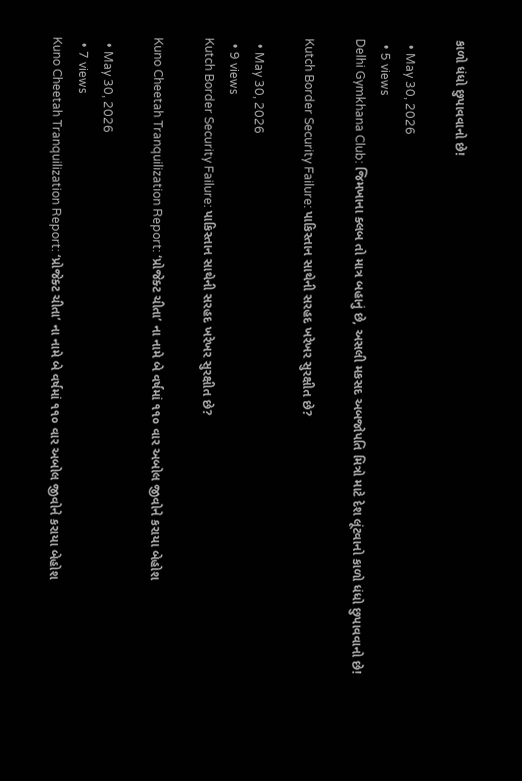કાળો ધંધો છુપાવવાનો છે!

  • May 30, 2026
  • 5 views
Delhi Gymkhana Club: જિમખાના ક્લબ તો માત્ર બહાનું છે, અસલી મકસદ અબજોપતિ મિત્રો માટે દેશ લૂંટવાનો કાળો ધંધો છુપાવવાનો છે!

Kutch Border Security Failure: પાકિસ્તાન સાથેની સરહદ ખરેખર સુરક્ષીત છે?

  • May 30, 2026
  • 9 views
Kutch Border Security Failure: પાકિસ્તાન સાથેની સરહદ ખરેખર સુરક્ષીત છે?

Kuno Cheetah Tranquilization Report: ‘પ્રોજેક્ટ ચીતા’ ના નામે બે વર્ષમાં ૧૧૦ વાર અબોલ જીવોને કરાયા બેહોશ

  • May 30, 2026
  • 7 views
Kuno Cheetah Tranquilization Report: ‘પ્રોજેક્ટ ચીતા’ ના નામે બે વર્ષમાં ૧૧૦ વાર અબોલ જીવોને કરાયા બેહોશ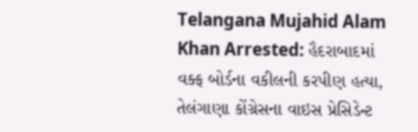Telangana Mujahid Alam Khan Arrested: હૈદરાબાદમાં વક્ફ બોર્ડના વકીલની કરપીણ હત્યા, તેલંગાણા કોંગ્રેસના વાઇસ પ્રેસિડેન્ટ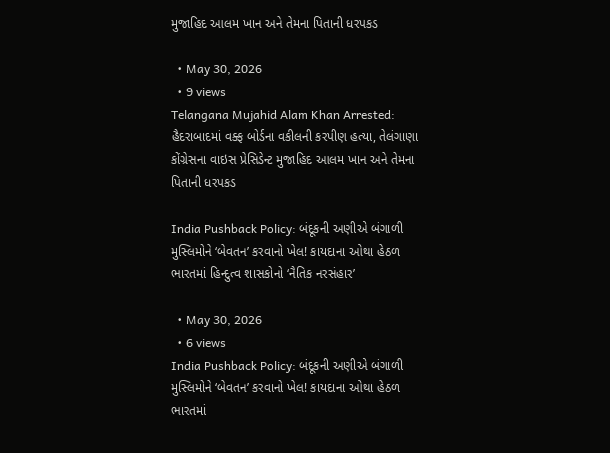મુજાહિદ આલમ ખાન અને તેમના પિતાની ધરપકડ

  • May 30, 2026
  • 9 views
Telangana Mujahid Alam Khan Arrested: હૈદરાબાદમાં વક્ફ બોર્ડના વકીલની કરપીણ હત્યા, તેલંગાણા કોંગ્રેસના વાઇસ પ્રેસિડેન્ટ મુજાહિદ આલમ ખાન અને તેમના પિતાની ધરપકડ

India Pushback Policy: બંદૂકની અણીએ બંગાળી મુસ્લિમોને ‘બેવતન’ કરવાનો ખેલ! કાયદાના ઓથા હેઠળ ભારતમાં હિન્દુત્વ શાસકોનો ‘નૈતિક નરસંહાર’

  • May 30, 2026
  • 6 views
India Pushback Policy: બંદૂકની અણીએ બંગાળી મુસ્લિમોને ‘બેવતન’ કરવાનો ખેલ! કાયદાના ઓથા હેઠળ ભારતમાં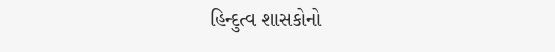હિન્દુત્વ શાસકોનો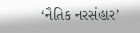‘નૈતિક નરસંહાર’